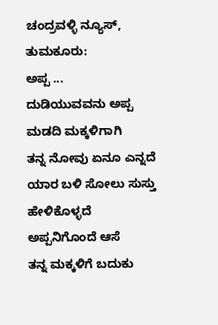ಚಂದ್ರವಳ್ಳಿ ನ್ಯೂಸ್, ತುಮಕೂರು:
ಅಪ್ಪ ...
ದುಡಿಯುವವನು ಅಪ್ಪ
ಮಡದಿ ಮಕ್ಕಳಿಗಾಗಿ
ತನ್ನ ನೋವು ಏನೂ ಎನ್ನದೆ
ಯಾರ ಬಳಿ ಸೋಲು ಸುಸ್ತು ಹೇಳಿಕೊಳ್ಳದೆ
ಅಪ್ಪನಿಗೊಂದೆ ಆಸೆ
ತನ್ನ ಮಕ್ಕಳಿಗೆ ಬದುಕು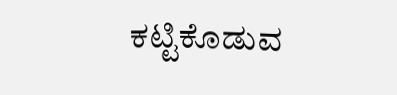ಕಟ್ಟಿಕೊಡುವ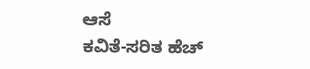ಆಸೆ
ಕವಿತೆ-ಸರಿತ ಹೆಚ್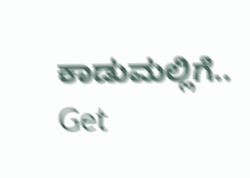ಕಾಡುಮಲ್ಲಿಗೆ..
Get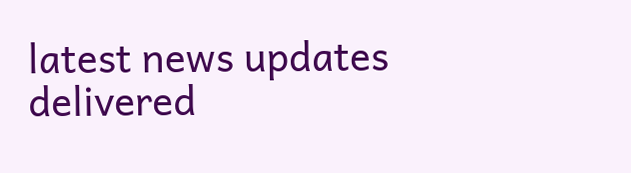latest news updates delivered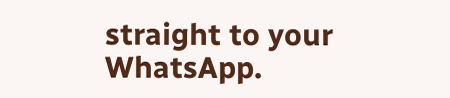straight to your WhatsApp.